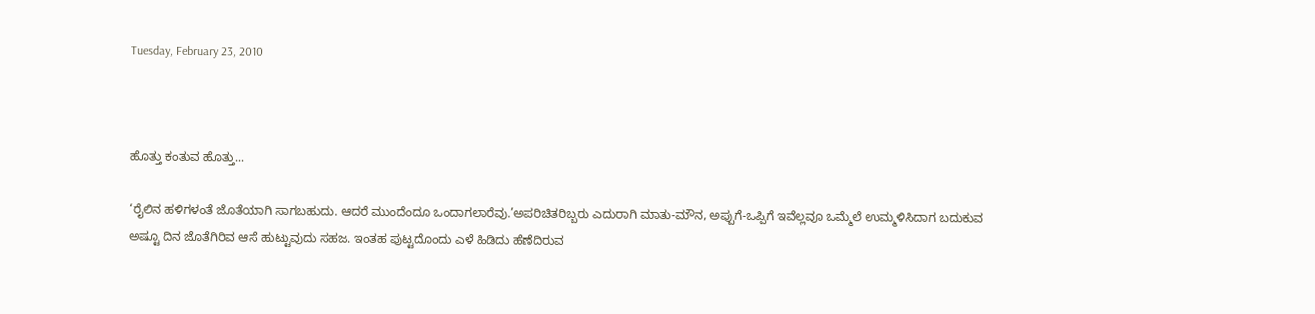Tuesday, February 23, 2010



ಹೊತ್ತು ಕಂತುವ ಹೊತ್ತು...

‘ರೈಲಿನ ಹಳಿಗಳಂತೆ ಜೊತೆಯಾಗಿ ಸಾಗಬಹುದು. ಆದರೆ ಮುಂದೆಂದೂ ಒಂದಾಗಲಾರೆವು.’ಅಪರಿಚಿತರಿಬ್ಬರು ಎದುರಾಗಿ ಮಾತು-ಮೌನ, ಅಪ್ಪುಗೆ-ಒಪ್ಪಿಗೆ ಇವೆಲ್ಲವೂ ಒಮ್ಮೆಲೆ ಉಮ್ಮಳಿಸಿದಾಗ ಬದುಕುವ ಅಷ್ಟೂ ದಿನ ಜೊತೆಗಿರಿವ ಆಸೆ ಹುಟ್ಟುವುದು ಸಹಜ. ಇಂತಹ ಪುಟ್ಟದೊಂದು ಎಳೆ ಹಿಡಿದು ಹೆಣೆದಿರುವ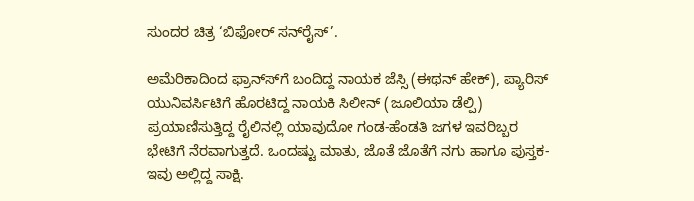ಸುಂದರ ಚಿತ್ರ ‘ಬಿಫೋರ್ ಸನ್‍ರೈಸ್’.

ಅಮೆರಿಕಾದಿಂದ ಫ್ರಾನ್ಸ್‍ಗೆ ಬಂದಿದ್ದ ನಾಯಕ ಜೆಸ್ಸಿ (ಈಥನ್ ಹೇಕ್), ಪ್ಯಾರಿಸ್ ಯುನಿವರ್ಸಿಟಿಗೆ ಹೊರಟಿದ್ದ ನಾಯಕಿ ಸಿಲೀನ್ (ಜೂಲಿಯಾ ಡೆಲ್ಪಿ) ಪ್ರಯಾಣಿಸುತ್ತಿದ್ದ ರೈಲಿನಲ್ಲಿ ಯಾವುದೋ ಗಂಡ-ಹೆಂಡತಿ ಜಗಳ ಇವರಿಬ್ಬರ ಭೇಟಿಗೆ ನೆರವಾಗುತ್ತದೆ. ಒಂದಷ್ಟು ಮಾತು, ಜೊತೆ ಜೊತೆಗೆ ನಗು ಹಾಗೂ ಪುಸ್ತಕ-ಇವು ಅಲ್ಲಿದ್ದ ಸಾಕ್ಷಿ.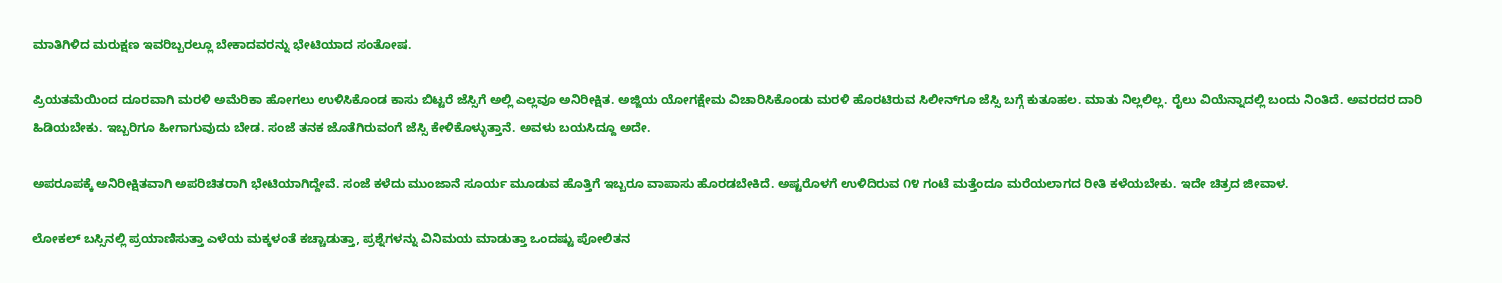ಮಾತಿಗಿಳಿದ ಮರುಕ್ಷಣ ಇವರಿಬ್ಬರಲ್ಲೂ ಬೇಕಾದವರನ್ನು ಭೇಟಿಯಾದ ಸಂತೋಷ.

ಪ್ರಿಯತಮೆಯಿಂದ ದೂರವಾಗಿ ಮರಳಿ ಅಮೆರಿಕಾ ಹೋಗಲು ಉಳಿಸಿಕೊಂಡ ಕಾಸು ಬಿಟ್ಟರೆ ಜೆಸ್ಸಿಗೆ ಅಲ್ಲಿ ಎಲ್ಲವೂ ಅನಿರೀಕ್ಷಿತ. ಅಜ್ಜಿಯ ಯೋಗಕ್ಷೇಮ ವಿಚಾರಿಸಿಕೊಂಡು ಮರಳಿ ಹೊರಟಿರುವ ಸಿಲೀನ್‍ಗೂ ಜೆಸ್ಸಿ ಬಗ್ಗೆ ಕುತೂಹಲ. ಮಾತು ನಿಲ್ಲಲಿಲ್ಲ. ರೈಲು ವಿಯೆನ್ನಾದಲ್ಲಿ ಬಂದು ನಿಂತಿದೆ. ಅವರದರ ದಾರಿ ಹಿಡಿಯಬೇಕು. ಇಬ್ಬರಿಗೂ ಹೀಗಾಗುವುದು ಬೇಡ. ಸಂಜೆ ತನಕ ಜೊತೆಗಿರುವಂಗೆ ಜೆಸ್ಸಿ ಕೇಳಿಕೊಳ್ಳುತ್ತಾನೆ. ಅವಳು ಬಯಸಿದ್ದೂ ಅದೇ.

ಅಪರೂಪಕ್ಕೆ ಅನಿರೀಕ್ಷಿತವಾಗಿ ಅಪರಿಚಿತರಾಗಿ ಭೇಟಿಯಾಗಿದ್ದೇವೆ. ಸಂಜೆ ಕಳೆದು ಮುಂಜಾನೆ ಸೂರ್ಯ ಮೂಡುವ ಹೊತ್ತಿಗೆ ಇಬ್ಬರೂ ವಾಪಾಸು ಹೊರಡಬೇಕಿದೆ. ಅಷ್ಟರೊಳಗೆ ಉಳಿದಿರುವ ೧೪ ಗಂಟೆ ಮತ್ತೆಂದೂ ಮರೆಯಲಾಗದ ರೀತಿ ಕಳೆಯಬೇಕು. ಇದೇ ಚಿತ್ರದ ಜೀವಾಳ.

ಲೋಕಲ್ ಬಸ್ಸಿನಲ್ಲಿ ಪ್ರಯಾಣಿಸುತ್ತಾ ಎಳೆಯ ಮಕ್ಕಳಂತೆ ಕಚ್ಚಾಡುತ್ತಾ, ಪ್ರಶ್ನೆಗಳನ್ನು ವಿನಿಮಯ ಮಾಡುತ್ತಾ ಒಂದಷ್ಟು ಪೋಲಿತನ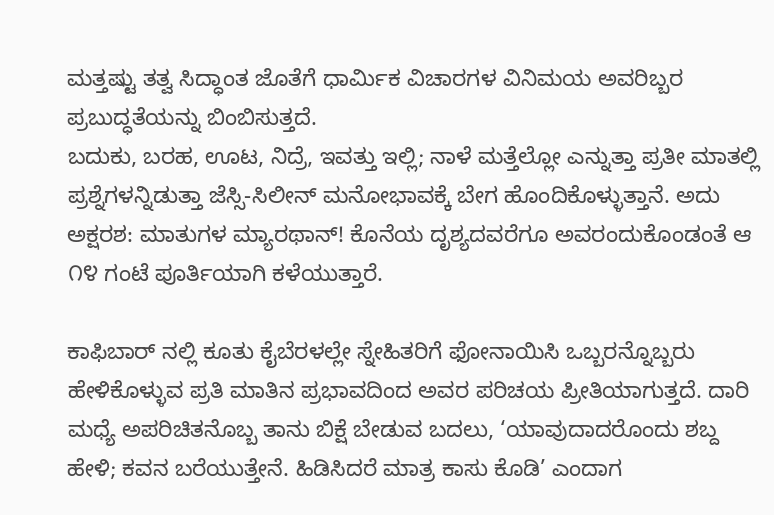ಮತ್ತಷ್ಟು ತತ್ವ ಸಿದ್ಧಾಂತ ಜೊತೆಗೆ ಧಾರ್ಮಿಕ ವಿಚಾರಗಳ ವಿನಿಮಯ ಅವರಿಬ್ಬರ ಪ್ರಬುದ್ಧತೆಯನ್ನು ಬಿಂಬಿಸುತ್ತದೆ.
ಬದುಕು, ಬರಹ, ಊಟ, ನಿದ್ರೆ, ಇವತ್ತು ಇಲ್ಲಿ; ನಾಳೆ ಮತ್ತೆಲ್ಲೋ ಎನ್ನುತ್ತಾ ಪ್ರತೀ ಮಾತಲ್ಲಿ ಪ್ರಶ್ನೆಗಳನ್ನಿಡುತ್ತಾ ಜೆಸ್ಸಿ-ಸಿಲೀನ್ ಮನೋಭಾವಕ್ಕೆ ಬೇಗ ಹೊಂದಿಕೊಳ್ಳುತ್ತಾನೆ. ಅದು ಅಕ್ಷರಶ: ಮಾತುಗಳ ಮ್ಯಾರಥಾನ್! ಕೊನೆಯ ದೃಶ್ಯದವರೆಗೂ ಅವರಂದುಕೊಂಡಂತೆ ಆ ೧೪ ಗಂಟೆ ಪೂರ್ತಿಯಾಗಿ ಕಳೆಯುತ್ತಾರೆ.

ಕಾಫಿಬಾರ್ ‍ನಲ್ಲಿ ಕೂತು ಕೈಬೆರಳಲ್ಲೇ ಸ್ನೇಹಿತರಿಗೆ ಫೋನಾಯಿಸಿ ಒಬ್ಬರನ್ನೊಬ್ಬರು ಹೇಳಿಕೊಳ್ಳುವ ಪ್ರತಿ ಮಾತಿನ ಪ್ರಭಾವದಿಂದ ಅವರ ಪರಿಚಯ ಪ್ರೀತಿಯಾಗುತ್ತದೆ. ದಾರಿ ಮಧ್ಯೆ ಅಪರಿಚಿತನೊಬ್ಬ ತಾನು ಬಿಕ್ಷೆ ಬೇಡುವ ಬದಲು, ‘ಯಾವುದಾದರೊಂದು ಶಬ್ದ ಹೇಳಿ; ಕವನ ಬರೆಯುತ್ತೇನೆ. ಹಿಡಿಸಿದರೆ ಮಾತ್ರ ಕಾಸು ಕೊಡಿ’ ಎಂದಾಗ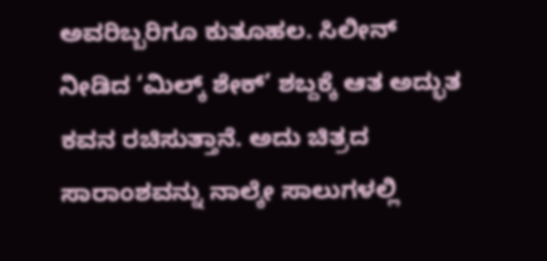ಅವರಿಬ್ಬರಿಗೂ ಕುತೂಹಲ. ಸಿಲೀನ್ ನೀಡಿದ ‘ಮಿಲ್ಕ್ ಶೇಕ್’ ಶಬ್ದಕ್ಕೆ ಆತ ಅದ್ಭುತ ಕವನ ರಚಿಸುತ್ತಾನೆ. ಅದು ಚಿತ್ರದ ಸಾರಾಂಶವನ್ನು ನಾಲ್ಕೇ ಸಾಲುಗಳಲ್ಲಿ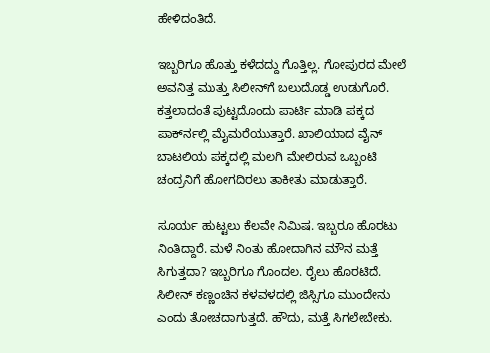ಹೇಳಿದಂತಿದೆ.

ಇಬ್ಬರಿಗೂ ಹೊತ್ತು ಕಳೆದದ್ದು ಗೊತ್ತಿಲ್ಲ. ಗೋಪುರದ ಮೇಲೆ ಅವನಿತ್ತ ಮುತ್ತು ಸಿಲೀನ್‍ಗೆ ಬಲುದೊಡ್ಡ ಉಡುಗೊರೆ. ಕತ್ತಲಾದಂತೆ ಪುಟ್ಟದೊಂದು ಪಾರ್ಟಿ ಮಾಡಿ ಪಕ್ಕದ ಪಾರ್ಕ್‍ನಲ್ಲಿ ಮೈಮರೆಯುತ್ತಾರೆ. ಖಾಲಿಯಾದ ವೈನ್ ಬಾಟಲಿಯ ಪಕ್ಕದಲ್ಲಿ ಮಲಗಿ ಮೇಲಿರುವ ಒಬ್ಬಂಟಿ ಚಂದ್ರನಿಗೆ ಹೋಗದಿರಲು ತಾಕೀತು ಮಾಡುತ್ತಾರೆ.

ಸೂರ್ಯ ಹುಟ್ಟಲು ಕೆಲವೇ ನಿಮಿಷ. ಇಬ್ಬರೂ ಹೊರಟು ನಿಂತಿದ್ದಾರೆ. ಮಳೆ ನಿಂತು ಹೋದಾಗಿನ ಮೌನ ಮತ್ತೆ ಸಿಗುತ್ತದಾ? ಇಬ್ಬರಿಗೂ ಗೊಂದಲ. ರೈಲು ಹೊರಟಿದೆ. ಸಿಲೀನ್ ಕಣ್ಣಂಚಿನ ಕಳವಳದಲ್ಲಿ ಜಿಸ್ಸಿಗೂ ಮುಂದೇನು ಎಂದು ತೋಚದಾಗುತ್ತದೆ. ಹೌದು, ಮತ್ತೆ ಸಿಗಲೇಬೇಕು.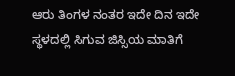ಆರು ತಿಂಗಳ ನಂತರ ಇದೇ ದಿನ ಇದೇ ಸ್ಥಳದಲ್ಲಿ ಸಿಗುವ ಜಿಸ್ಸಿಯ ಮಾತಿಗೆ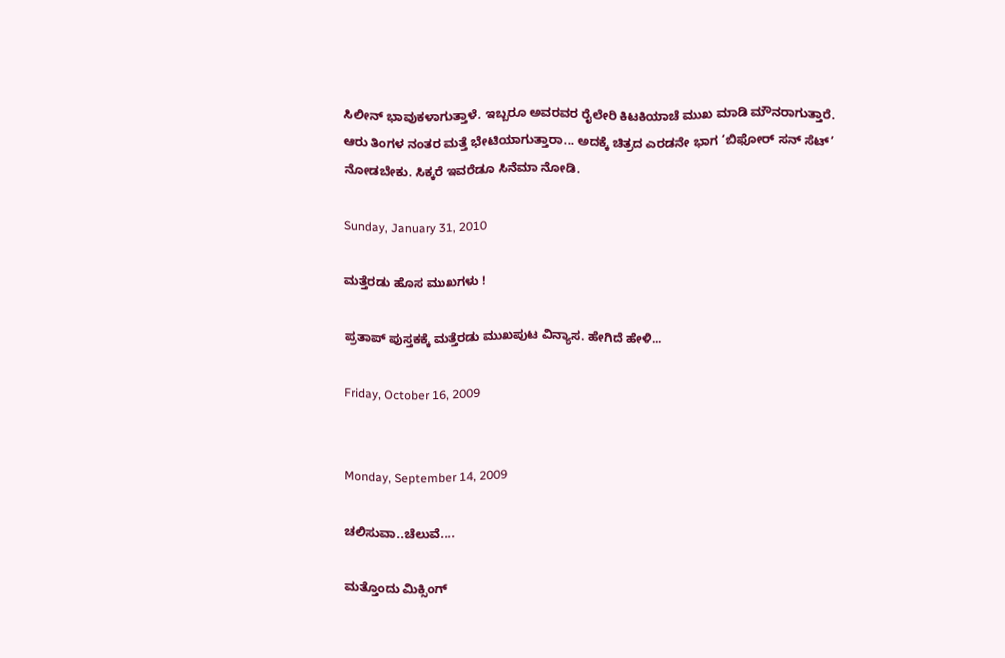ಸಿಲೀನ್ ಭಾವುಕಳಾಗುತ್ತಾಳೆ. ಇಬ್ಬರೂ ಅವರವರ ರೈಲೇರಿ ಕಿಟಕಿಯಾಚೆ ಮುಖ ಮಾಡಿ ಮೌನರಾಗುತ್ತಾರೆ. ಆರು ತಿಂಗಳ ನಂತರ ಮತ್ತೆ ಭೇಟಿಯಾಗುತ್ತಾರಾ... ಅದಕ್ಕೆ ಚಿತ್ರದ ಎರಡನೇ ಭಾಗ ‘ಬಿಫೋರ್ ಸನ್ ಸೆಟ್’ ನೋಡಬೇಕು. ಸಿಕ್ಕರೆ ಇವರೆಡೂ ಸಿನೆಮಾ ನೋಡಿ.

Sunday, January 31, 2010

ಮತ್ತೆರಡು ಹೊಸ ಮುಖಗಳು !

ಪ್ರತಾಪ್ ಪುಸ್ತಕಕ್ಕೆ ಮತ್ತೆರಡು ಮುಖಪುಟ ವಿನ್ಯಾಸ. ಹೇಗಿದೆ ಹೇಳಿ...

Friday, October 16, 2009


Monday, September 14, 2009

ಚಲಿಸುವಾ..ಚೆಲುವೆ....

ಮತ್ತೊಂದು ಮಿಕ್ಸಿಂಗ್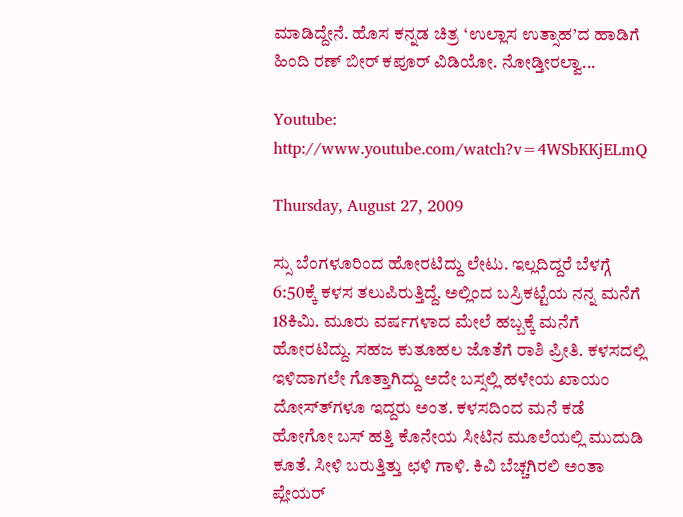ಮಾಡಿದ್ದೇನೆ. ಹೊಸ ಕನ್ನಡ ಚಿತ್ರ ‘ಉಲ್ಲಾಸ ಉತ್ಸಾಹ’ದ ಹಾಡಿಗೆ ಹಿಂದಿ ರಣ್ ಬೀರ್ ಕಪೂರ್ ವಿಡಿಯೋ. ನೋಡ್ತೀರಲ್ವಾ...

Youtube: http://www.youtube.com/watch?v=4WSbKKjELmQ

Thursday, August 27, 2009

ಸ್ಸು ಬೆಂಗಳೂರಿಂದ ಹೋರಟಿದ್ದು ಲೇಟು. ಇಲ್ಲದಿದ್ದರೆ ಬೆಳಗ್ಗೆ 6:50ಕ್ಕೆ ಕಳಸ ತಲುಪಿರುತ್ತಿದ್ದೆ. ಅಲ್ಲಿಂದ ಬಸ್ರಿಕಟ್ಟೆಯ ನನ್ನ ಮನೆಗೆ 18ಕಿಮಿ. ಮೂರು ವರ್ಷಗಳಾದ ಮೇಲೆ ಹಬ್ಬಕ್ಕೆ ಮನೆಗೆ ಹೋರ‍ಟಿದ್ದು. ಸಹಜ ಕುತೂಹಲ ಜೊತೆಗೆ ರಾಶಿ ಪ್ರೀತಿ. ಕಳಸದಲ್ಲಿ ಇಳಿದಾಗಲೇ ಗೊತ್ತಾಗಿದ್ದು ಅದೇ ಬಸ್ಸಲ್ಲಿ ಹಳೇಯ ಖಾಯಂ ದೋಸ್ತ್‍ಗಳೂ ಇದ್ದರು ಅಂತ. ಕಳಸದಿಂದ ಮನೆ ಕಡೆ ಹೋಗೋ ಬಸ್ ಹತ್ತಿ ಕೊನೇಯ ಸೀಟಿನ ಮೂಲೆಯಲ್ಲಿ ಮುದುಡಿ ಕೂತೆ. ಸೀಳಿ ಬರುತ್ತಿತ್ತು ಛಳಿ ಗಾಳಿ. ಕಿವಿ ಬೆಚ್ಚಗಿರಲಿ ಅಂತಾ ಪ್ಲೇಯರ್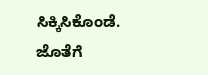ಸಿಕ್ಕಿಸಿಕೊಂಡೆ. ಜೊತೆಗೆ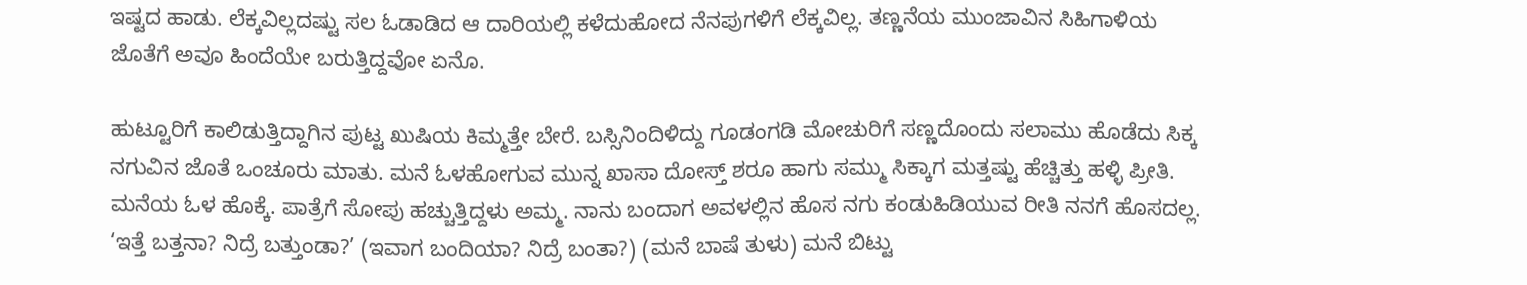ಇಷ್ಟದ ಹಾಡು. ಲೆಕ್ಕವಿಲ್ಲದಷ್ಟು ಸಲ ಓಡಾಡಿದ ಆ ದಾರ‍ಿಯಲ್ಲಿ ಕಳೆದುಹೋದ ನೆನಪುಗಳಿಗೆ ಲೆಕ್ಕವಿಲ್ಲ. ತಣ್ಣನೆಯ ಮುಂಜಾವಿನ ಸಿಹಿಗಾಳಿಯ ಜೊತೆಗೆ ಅವೂ ಹಿಂದೆಯೇ ಬರುತ್ತಿದ್ದವೋ ಏನೊ.

ಹುಟ್ಟೂರಿಗೆ ಕಾಲಿಡುತ್ತಿದ್ದಾಗಿನ ಪುಟ್ಟ ಖುಷಿಯ ಕಿಮ್ಮತ್ತೇ ಬೇರೆ. ಬಸ್ಸಿನಿಂದಿಳಿದ್ದು ಗೂಡಂಗಡಿ ಮೋಚುರಿಗೆ ಸಣ್ಣದೊಂದು ಸಲಾಮು ಹೊಡೆದು ಸಿಕ್ಕ ನಗುವಿನ ಜೊತೆ ಒಂಚೂರು ಮಾತು. ಮನೆ ಓಳಹೋಗುವ ಮುನ್ನ ಖಾಸಾ ದೋಸ್ತ್ ಶರೂ ಹಾಗು ಸಮ್ಮು ಸಿಕ್ಕಾಗ ಮತ್ತಷ್ಟು ಹೆಚ್ಚಿತ್ತು ಹಳ್ಳಿ ಪ್ರೀತಿ. ಮನೆಯ ಓಳ ಹೊಕ್ಕೆ. ಪಾತ್ರೆಗೆ ಸೋಪು ಹಚ್ಚುತ್ತಿದ್ದಳು ಅಮ್ಮ. ನಾನು ಬಂದಾಗ ಅವಳಲ್ಲಿನ ಹೊಸ ನಗು ಕಂಡುಹಿಡಿಯುವ ರೀತಿ ನನಗೆ ಹೊಸದಲ್ಲ. ‘ಇತ್ತೆ ಬತ್ತನಾ? ನಿದ್ರೆ ಬತ್ತುಂಡಾ?’ (ಇವಾಗ ಬಂದಿಯಾ? ನಿದ್ರೆ ಬಂತಾ?) (ಮನೆ ಬಾಷೆ ತುಳು) ಮನೆ ಬಿಟ್ಟು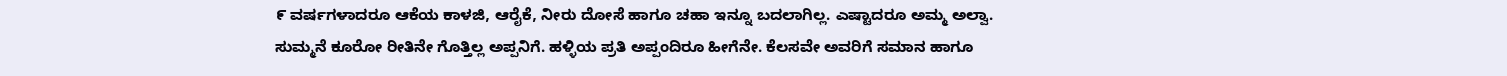೯ ವರ್ಷಗಳಾದರೂ ಆಕೆಯ ಕಾಳಜಿ, ಆರೈಕೆ, ನೀರು ದೋಸೆ ಹಾಗೂ ಚಹಾ ಇನ್ನೂ ಬದಲಾಗಿಲ್ಲ. ಎಷ್ಟಾದರೂ ಅಮ್ಮ ಅಲ್ವಾ.
ಸುಮ್ಮನೆ ಕೂರೋ ರೀತಿನೇ ಗೊತ್ತಿಲ್ಲ ಅಪ್ಪನಿಗೆ. ಹಳ್ಳಿಯ ಪ್ರತಿ ಅಪ್ಪಂದಿರೂ ಹೀಗೆನೇ. ಕೆಲಸವೇ ಅವರಿಗೆ ಸಮಾನ ಹಾಗೂ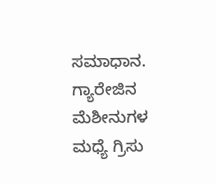ಸಮಾಧಾನ. ಗ್ಯಾರೇಜಿನ ಮೆಶೀನುಗಳ ಮಧ್ಯೆ ಗ್ರ‍ಿಸು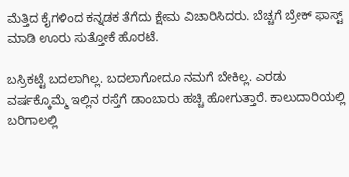ಮೆತ್ತಿದ ಕೈಗಳಿಂದ ಕನ್ನಡಕ ತೆಗೆದು ಕ್ಷೇಮ ವಿಚಾರಿಸಿದರು. ಬೆಚ್ಚಗೆ ಬ್ರೇಕ್ ಫಾಸ್ಟ್ ಮಾಡಿ ಊರು ಸುತ್ತೋಕೆ ಹೊರ‍ಟೆ.

ಬಸ್ರಿಕಟ್ಟೆ ಬದಲಾಗಿಲ್ಲ. ಬದಲಾಗೋದೂ ನಮಗೆ ಬೇಕಿಲ್ಲ. ಎರಡು ವರ್ಷಕ್ಕೊಮ್ಮೆ ಇಲ್ಲಿನ ರಸ್ತೆಗೆ ಡಾಂಬಾರು ಹಚ್ಚಿ ಹೋಗುತ್ತಾರೆ. ಕಾಲುದಾರಿಯಲ್ಲಿ ಬರಿಗಾಲಲ್ಲಿ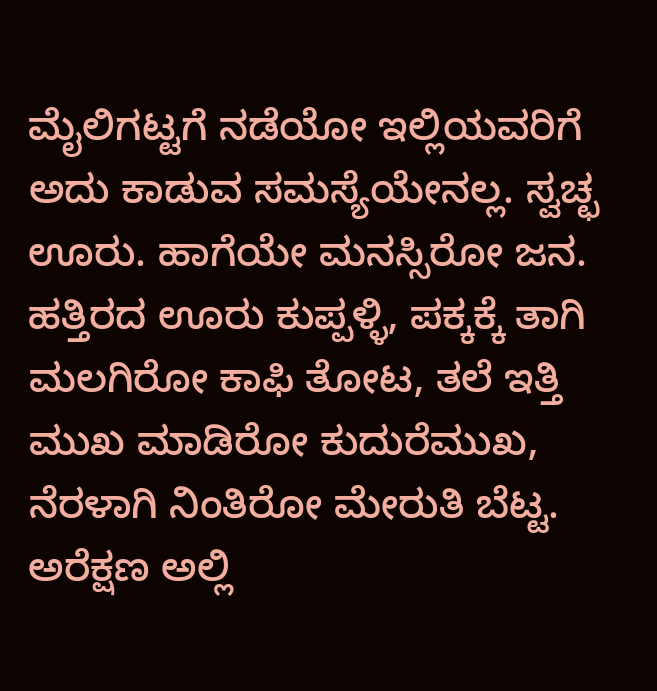ಮೈಲಿಗಟ್ಟಗೆ ನಡೆಯೋ ಇಲ್ಲಿಯವರಿಗೆ ಅದು ಕಾಡುವ ಸಮಸ್ಯೆಯೇನಲ್ಲ. ಸ್ವಚ್ಛ ಊರು. ಹಾಗೆಯೇ ಮನಸ್ಸಿರೋ ಜನ. ಹತ್ತಿರದ ಊರು ಕುಪ್ಪಳ್ಳಿ, ಪಕ್ಕಕ್ಕೆ ತಾಗಿ ಮಲಗಿರೋ ಕಾಫಿ ತೋಟ, ತಲೆ ಇತ್ತಿ ಮುಖ ಮಾಡಿರೋ ಕುದುರೆಮುಖ, ನೆರಳಾಗಿ ನಿಂತಿರೋ ಮೇರುತಿ ಬೆಟ್ಟ. ಅರೆಕ್ಷಣ ಅಲ್ಲಿ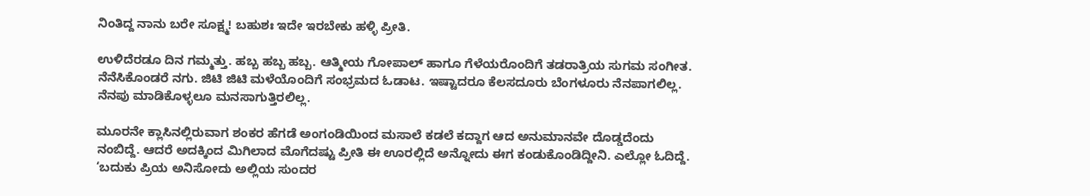ನಿಂತಿದ್ದ ನಾನು ಬರೇ ಸೂಕ್ಷ್ಮ! ಬಹುಶಃ ಇದೇ ಇರಬೇಕು ಹಳ್ಳಿ ಪ್ರೀತಿ.

ಉಳಿದೆರಡೂ ದಿನ ಗಮ್ಮತ್ತು. ಹಬ್ಬ ಹಬ್ಬ ಹಬ್ಬ. ಆತ್ಮೀಯ ಗೋಪಾಲ್ ಹಾಗೂ ಗೆಳೆಯರೊಂದಿಗೆ ತಡರಾತ್ರಿಯ ಸುಗಮ ಸಂಗೀತ. ನೆನೆಸಿಕೊಂಡರೆ ನಗು. ಜಿಟಿ ಜಿಟಿ ಮಳೆಯೊಂದಿಗೆ ಸಂಭ್ರಮದ ಓಡಾಟ. ಇಷ್ಟಾದರೂ ಕೆಲಸದೂರು ಬೆಂಗಳೂರು ನೆನಪಾಗಲಿಲ್ಲ. ನೆನಪು ಮಾಡಿಕೊಳ್ಳಲೂ ಮನಸಾಗುತ್ತಿರಲಿಲ್ಲ.

ಮೂರನೇ ಕ್ಲಾಸಿನಲ್ಲಿರುವಾಗ ಶಂಕರ ಹೆಗಡೆ ಅಂಗಂಡಿಯಿಂದ ಮಸಾಲೆ ಕಡಲೆ ಕದ್ದಾಗ ಆದ ಅನುಮಾನವೇ ದೊಡ್ಡದೆಂದು ನಂಬಿದ್ದೆ. ಆದರೆ ಅದಕ್ಕಿಂದ ಮಿಗಿಲಾದ ಮೊಗೆದಷ್ಟು ಪ್ರೀತಿ ಈ ಊರಲ್ಲಿದೆ ಅನ್ನೋದು ಈಗ ಕಂಡುಕೊಂಡಿದ್ದೀನಿ. ಎಲ್ಲೋ ಓದಿದ್ದೆ. ‘ಬದುಕು ಪ್ರಿಯ ಅನಿಸೋದು ಅಲ್ಲಿಯ ಸುಂದರ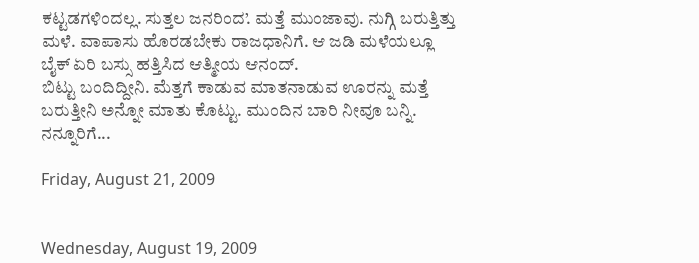ಕಟ್ಟಡಗಳಿಂದಲ್ಲ. ಸುತ್ತಲ ಜನರಿಂದ’. ಮತ್ತೆ ಮುಂಜಾವು. ನುಗ್ಗಿ ಬರುತ್ತಿತ್ತು ಮಳೆ. ವಾಪಾಸು ಹೊರಡಬೇಕು ರಾಜಧಾನಿಗೆ. ಆ ಜಡಿ ಮಳೆಯಲ್ಲೂ ಬೈಕ್ ಏರಿ ಬಸ್ಸು ಹತ್ತಿಸಿದ ಆತ್ಮೀಯ ಆನಂದ್.
ಬಿಟ್ಟು ಬಂದಿದ್ದೀನಿ. ಮೆತ್ತಗೆ ಕಾಡುವ ಮಾತನಾಡುವ ಊರನ್ನು ಮತ್ತೆ ಬರುತ್ತೀನಿ ಅನ್ನೋ ಮಾತು ಕೊಟ್ಟು. ಮುಂದಿನ ಬಾರಿ ನೀವೂ ಬನ್ನಿ. ನನ್ನೂರಿಗೆ...

Friday, August 21, 2009


Wednesday, August 19, 2009